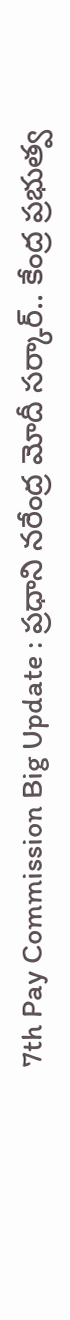7th Pay Commission Big Update : ప్రధాని నరేంద్ర మోదీ సర్కార్.. కేంద్ర ప్రభుత్వ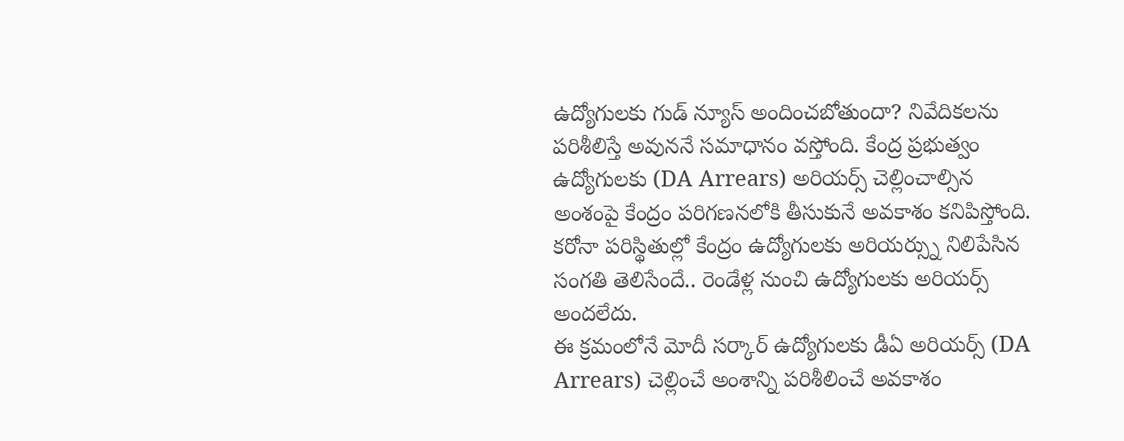ఉద్యోగులకు గుడ్ న్యూస్ అందించబోతుందా? నివేదికలను పరిశీలిస్తే అవుననే సమాధానం వస్తోంది. కేంద్ర ప్రభుత్వం ఉద్యోగులకు (DA Arrears) అరియర్స్ చెల్లించాల్సిన అంశంపై కేంద్రం పరిగణనలోకి తీసుకునే అవకాశం కనిపిస్తోంది. కరోనా పరిస్థితుల్లో కేంద్రం ఉద్యోగులకు అరియర్స్ను నిలిపేసిన సంగతి తెలిసేందే.. రెండేళ్ల నుంచి ఉద్యోగులకు అరియర్స్ అందలేదు.
ఈ క్రమంలోనే మోదీ సర్కార్ ఉద్యోగులకు డీఏ అరియర్స్ (DA Arrears) చెల్లించే అంశాన్ని పరిశీలించే అవకాశం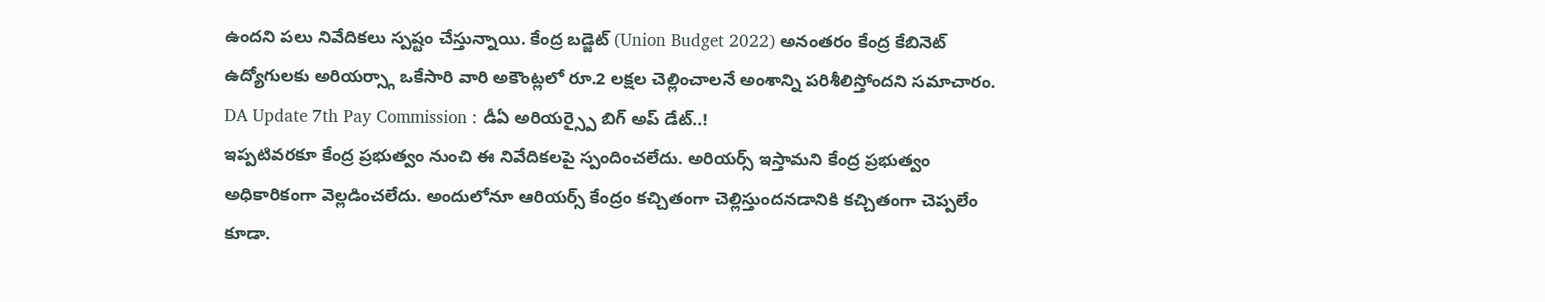ఉందని పలు నివేదికలు స్పష్టం చేస్తున్నాయి. కేంద్ర బడ్జెట్ (Union Budget 2022) అనంతరం కేంద్ర కేబినెట్ ఉద్యోగులకు అరియర్స్గా ఒకేసారి వారి అకౌంట్లలో రూ.2 లక్షల చెల్లించాలనే అంశాన్ని పరిశీలిస్తోందని సమాచారం.
DA Update 7th Pay Commission : డీఏ అరియర్స్పై బిగ్ అప్ డేట్..!
ఇప్పటివరకూ కేంద్ర ప్రభుత్వం నుంచి ఈ నివేదికలపై స్పందించలేదు. అరియర్స్ ఇస్తామని కేంద్ర ప్రభుత్వం అధికారికంగా వెల్లడించలేదు. అందులోనూ ఆరియర్స్ కేంద్రం కచ్చితంగా చెల్లిస్తుందనడానికి కచ్చితంగా చెప్పలేం కూడా.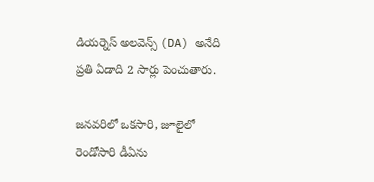డియర్నెస్ అలవెన్స్ (DA) అనేది ప్రతి ఏడాది 2 సార్లు పెంచుతారు.

జనవరిలో ఒకసారి, జూలైలో రెండోసారి డీఏను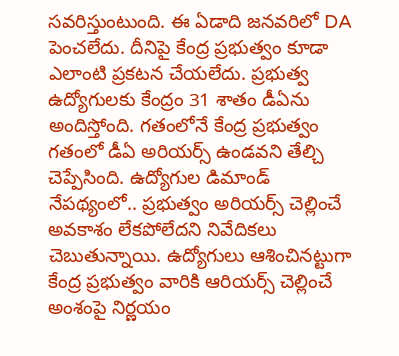సవరిస్తుంటుంది. ఈ ఏడాది జనవరిలో DA పెంచలేదు. దీనిపై కేంద్ర ప్రభుత్వం కూడా ఎలాంటి ప్రకటన చేయలేదు. ప్రభుత్వ ఉద్యోగులకు కేంద్రం 31 శాతం డీఏను అందిస్తోంది. గతంలోనే కేంద్ర ప్రభుత్వం గతంలో డీఏ అరియర్స్ ఉండవని తేల్చి చెప్పేసింది. ఉద్యోగుల డిమాండ్ నేపథ్యంలో.. ప్రభుత్వం అరియర్స్ చెల్లించే అవకాశం లేకపోలేదని నివేదికలు చెబుతున్నాయి. ఉద్యోగులు ఆశించినట్టుగా కేంద్ర ప్రభుత్వం వారికి ఆరియర్స్ చెల్లించే అంశంపై నిర్ణయం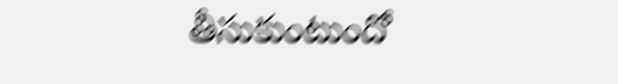తీసుకుంటుందో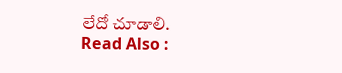లేదో చూడాలి.
Read Also :